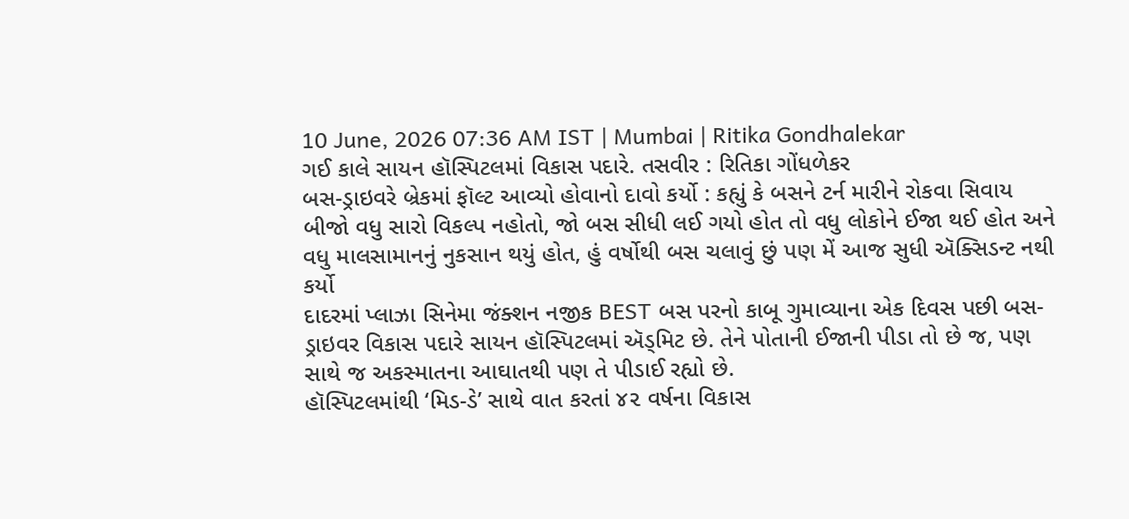10 June, 2026 07:36 AM IST | Mumbai | Ritika Gondhalekar
ગઈ કાલે સાયન હૉસ્પિટલમાં વિકાસ પદારે. તસવીર : રિતિકા ગોંધળેકર
બસ-ડ્રાઇવરે બ્રેકમાં ફૉલ્ટ આવ્યો હોવાનો દાવો કર્યો : કહ્યું કે બસને ટર્ન મારીને રોકવા સિવાય બીજો વધુ સારો વિકલ્પ નહોતો, જો બસ સીધી લઈ ગયો હોત તો વધુ લોકોને ઈજા થઈ હોત અને વધુ માલસામાનનું નુકસાન થયું હોત, હું વર્ષોથી બસ ચલાવું છું પણ મેં આજ સુધી ઍક્સિડન્ટ નથી કર્યો
દાદરમાં પ્લાઝા સિનેમા જંક્શન નજીક BEST બસ પરનો કાબૂ ગુમાવ્યાના એક દિવસ પછી બસ-ડ્રાઇવર વિકાસ પદારે સાયન હૉસ્પિટલમાં ઍડ્મિટ છે. તેને પોતાની ઈજાની પીડા તો છે જ, પણ સાથે જ અકસ્માતના આઘાતથી પણ તે પીડાઈ રહ્યો છે.
હૉસ્પિટલમાંથી ‘મિડ-ડે’ સાથે વાત કરતાં ૪૨ વર્ષના વિકાસ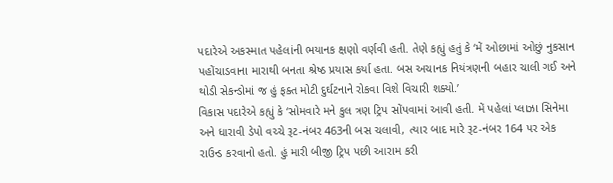પદારેએ અકસ્માત પહેલાંની ભયાનક ક્ષણો વર્ણવી હતી. તેણે કહ્યું હતું કે ‘મેં ઓછામાં ઓછું નુકસાન પહોંચાડવાના મારાથી બનતા શ્રેષ્ઠ પ્રયાસ કર્યા હતા. બસ અચાનક નિયંત્રણની બહાર ચાલી ગઈ અને થોડી સેકન્ડોમાં જ હું ફક્ત મોટી દુર્ઘટનાને રોકવા વિશે વિચારી શક્યો.’
વિકાસ પદારેએ કહ્યું કે ‘સોમવારે મને કુલ ત્રણ ટ્રિપ સોંપવામાં આવી હતી. મેં પહેલાં પ્લાઝા સિનેમા અને ધારાવી ડેપો વચ્ચે રૂટ-નંબર 463ની બસ ચલાવી, ત્યાર બાદ મારે રૂટ-નંબર 164 પર એક રાઉન્ડ કરવાનો હતો. હું મારી બીજી ટ્રિપ પછી આરામ કરી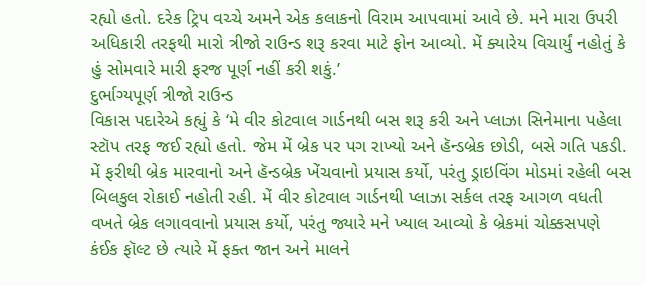રહ્યો હતો. દરેક ટ્રિપ વચ્ચે અમને એક કલાકનો વિરામ આપવામાં આવે છે. મને મારા ઉપરી અધિકારી તરફથી મારો ત્રીજો રાઉન્ડ શરૂ કરવા માટે ફોન આવ્યો. મેં ક્યારેય વિચાર્યું નહોતું કે હું સોમવારે મારી ફરજ પૂર્ણ નહીં કરી શકું.’
દુર્ભાગ્યપૂર્ણ ત્રીજો રાઉન્ડ
વિકાસ પદારેએ કહ્યું કે ‘મે વીર કોટવાલ ગાર્ડનથી બસ શરૂ કરી અને પ્લાઝા સિનેમાના પહેલા સ્ટૉપ તરફ જઈ રહ્યો હતો. જેમ મેં બ્રેક પર પગ રાખ્યો અને હૅન્ડબ્રેક છોડી, બસે ગતિ પકડી. મેં ફરીથી બ્રેક મારવાનો અને હૅન્ડબ્રેક ખેંચવાનો પ્રયાસ કર્યો, પરંતુ ડ્રાઇવિંગ મોડમાં રહેલી બસ બિલકુલ રોકાઈ નહોતી રહી. મેં વીર કોટવાલ ગાર્ડનથી પ્લાઝા સર્કલ તરફ આગળ વધતી વખતે બ્રેક લગાવવાનો પ્રયાસ કર્યો, પરંતુ જ્યારે મને ખ્યાલ આવ્યો કે બ્રેકમાં ચોક્કસપણે કંઈક ફૉલ્ટ છે ત્યારે મેં ફક્ત જાન અને માલને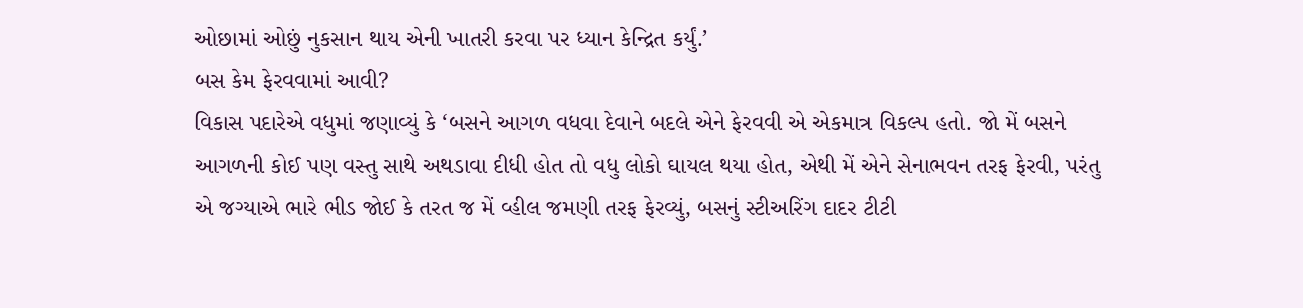ઓછામાં ઓછું નુકસાન થાય એની ખાતરી કરવા પર ધ્યાન કેન્દ્રિત કર્યું.’
બસ કેમ ફેરવવામાં આવી?
વિકાસ પદારેએ વધુમાં જણાવ્યું કે ‘બસને આગળ વધવા દેવાને બદલે એને ફેરવવી એ એકમાત્ર વિકલ્પ હતો. જો મેં બસને આગળની કોઈ પણ વસ્તુ સાથે અથડાવા દીધી હોત તો વધુ લોકો ઘાયલ થયા હોત, એથી મેં એને સેનાભવન તરફ ફેરવી, પરંતુ એ જગ્યાએ ભારે ભીડ જોઈ કે તરત જ મેં વ્હીલ જમણી તરફ ફેરવ્યું, બસનું સ્ટીઅરિંગ દાદર ટીટી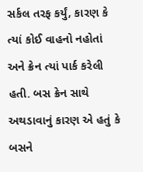સર્કલ તરફ કર્યું, કારણ કે ત્યાં કોઈ વાહનો નહોતાં અને ક્રેન ત્યાં પાર્ક કરેલી હતી. બસ ક્રેન સાથે અથડાવાનું કારણ એ હતું કે બસને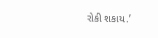રોકી શકાય.’